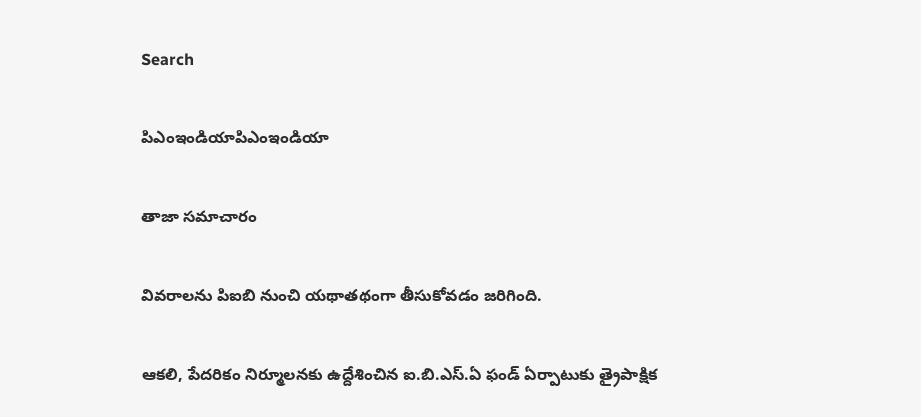Search

పిఎంఇండియాపిఎంఇండియా

తాజా స‌మాచారం

వివరాలను పిఐబి నుంచి యథాతథంగా తీసుకోవడం జరిగింది.

ఆక‌లి, పేద‌రికం నిర్మూల‌న‌కు ఉద్దేశించిన ఐ.బి.ఎస్‌.ఏ ఫండ్ ఏర్పాటుకు త్రైపాక్షిక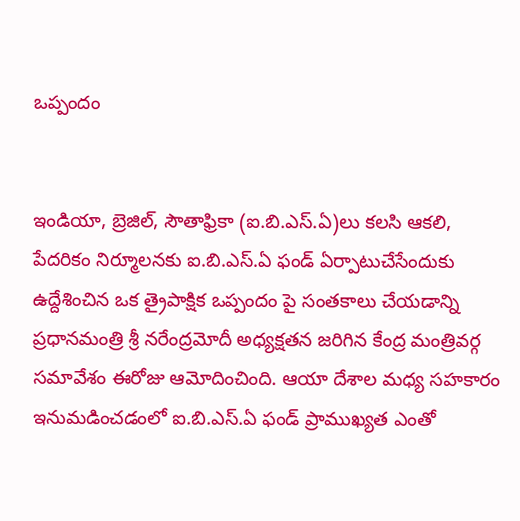ఒప్పందం


ఇండియా, బ్రెజిల్‌, సౌతాఫ్రికా (ఐ.బి.ఎస్‌.ఏ)లు క‌ల‌సి ఆక‌లి, పేద‌రికం నిర్మూల‌న‌కు ఐ.బి.ఎస్‌.ఏ ఫండ్ ఏర్పాటుచేసేందుకు ఉద్దేశించిన ఒక త్రైపాక్షిక ఒప్పందం పై సంత‌కాలు చేయ‌డాన్ని ప్ర‌ధాన‌మంత్రి శ్రీ న‌రేంద్ర‌మోదీ అధ్య‌క్ష‌త‌న జ‌రిగిన కేంద్ర మంత్రివ‌ర్గ స‌మావేశం ఈరోజు ఆమోదించింది. ఆయా దేశాల మ‌ధ్య స‌హ‌కారం ఇనుమ‌డించ‌డంలో ఐ.బి.ఎస్‌.ఏ ఫండ్ ప్రాముఖ్య‌త ఎంతో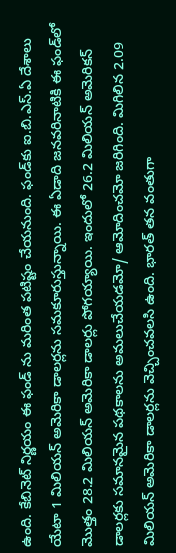ఉంది. కేబినెట్ నిర్ణ‌యం ఈ ఫండ్ ను మ‌రింత ప‌టిష్టం చేయ‌నుంది. ఫండ్‌కు ఐ.బి.ఎస్‌.ఏ దేశాలు యేటా 1 మిలియ‌న్‌ అమెరికా డాల‌ర్ల‌ను స‌మ‌కూరుస్తున్నాయి. ఈ ఏడాది జ‌న‌వ‌రినాటికి ఈ ఫండ్‌లో మొత్తం 28.2 మిలియ‌న్ అమెరికా డాల‌ర్లు పోగ‌య్యాయి. ఇందులో 26.2 మిలియ‌న్ అమెరిక‌న్ డాల‌ర్లకు స‌మాన‌మైన ప‌థ‌కాల‌ను అమ‌లుచేయ‌డ‌మో/ ఆమోదించ‌మో జ‌రిగింది. మిగిలిన 2.09 మిలియ‌న్ అమెరికా డాల‌ర్లను వెచ్చించ‌వ‌ల‌సి ఉంది. భార‌త్ త‌న వంతుగా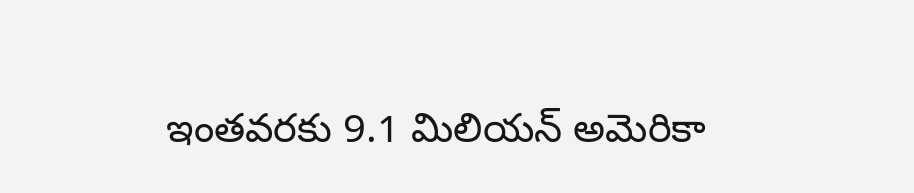ఇంత‌వ‌ర‌కు 9.1 మిలియ‌న్ అమెరికా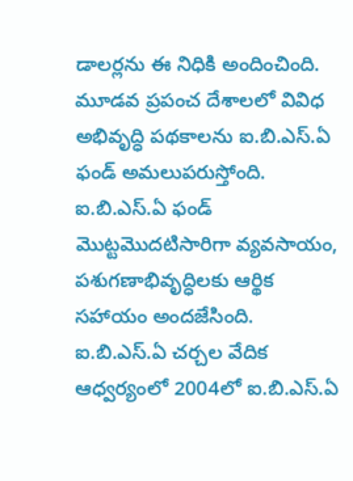డాల‌ర్ల‌ను ఈ నిధికి అందించింది. మూడ‌వ ప్ర‌పంచ దేశాల‌లో వివిధ అభివృద్ధి ప‌థ‌కాల‌ను ఐ.బి.ఎస్‌.ఏ ఫండ్ అమ‌లుప‌రుస్తోంది. ఐ.బి.ఎస్‌.ఏ ఫండ్ మొట్ట‌మొద‌టిసారిగా వ్య‌వ‌సాయం, ప‌శుగ‌ణాభివృద్ధిల‌కు ఆర్థిక స‌హాయం అంద‌జేసింది. ఐ.బి.ఎస్‌.ఏ చ‌ర్చ‌ల వేదిక ఆధ్వ‌ర్యంలో 2004లో ఐ.బి.ఎస్‌.ఏ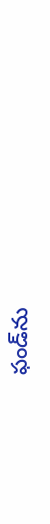ఫండ్‌ను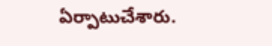ఏర్పాటుచేశారు.